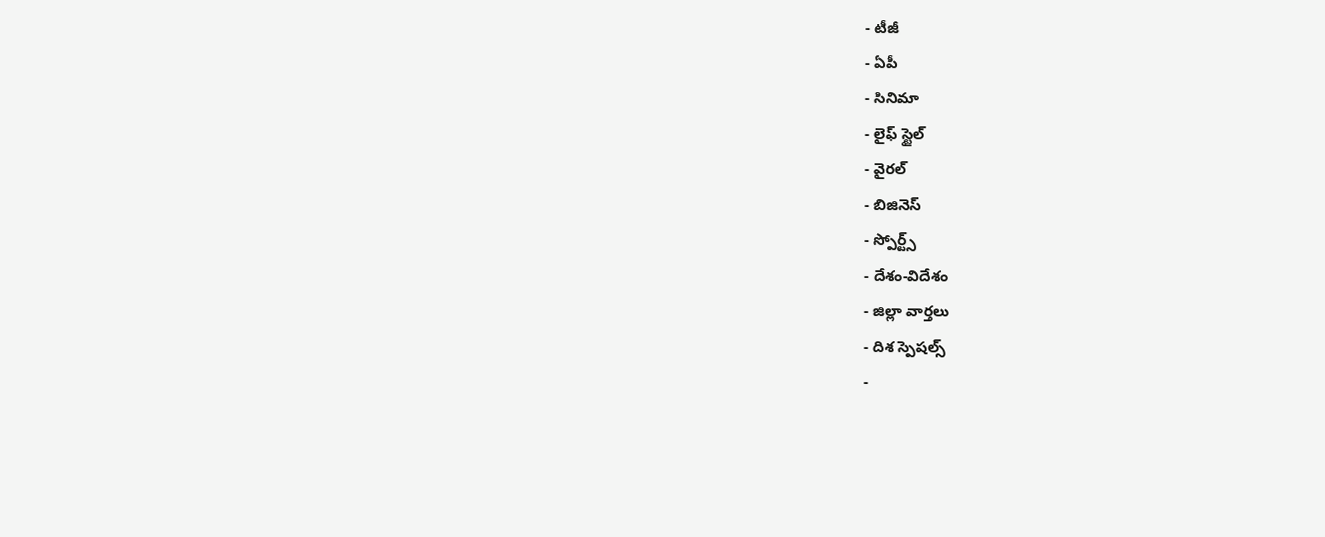- టీజీ
- ఏపీ
- సినిమా
- లైఫ్ స్టైల్
- వైరల్
- బిజినెస్
- స్పోర్ట్స్
- దేశం-విదేశం
- జిల్లా వార్తలు
- దిశ స్పెషల్స్
-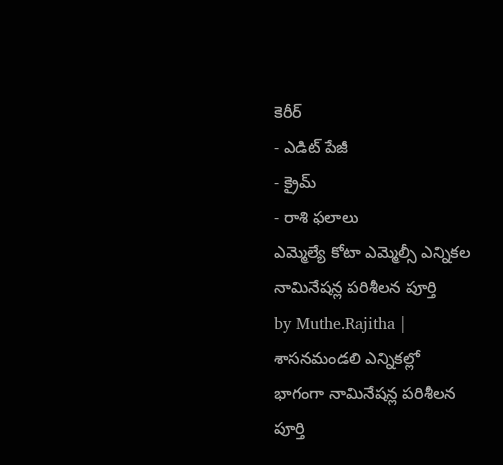కెరీర్
- ఎడిట్ పేజీ
- క్రైమ్
- రాశి ఫలాలు
ఎమ్మెల్యే కోటా ఎమ్మెల్సీ ఎన్నికల నామినేషన్ల పరిశీలన పూర్తి
by Muthe.Rajitha |
శాసనమండలి ఎన్నికల్లో భాగంగా నామినేషన్ల పరిశీలన పూర్తి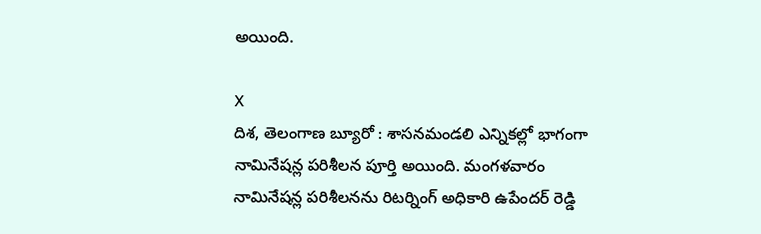అయింది.

X
దిశ, తెలంగాణ బ్యూరో : శాసనమండలి ఎన్నికల్లో భాగంగా నామినేషన్ల పరిశీలన పూర్తి అయింది. మంగళవారం నామినేషన్ల పరిశీలనను రిటర్నింగ్ అధికారి ఉపేందర్ రెడ్డి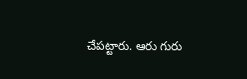చేపట్టారు. ఆరు గురు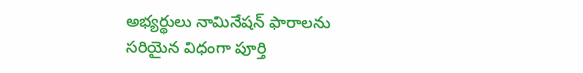అభ్యర్థులు నామినేషన్ ఫారాలను సరియైన విధంగా పూర్తి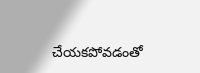చేయకపోవడంతో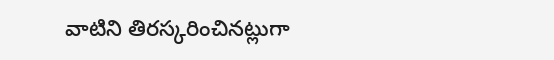వాటిని తిరస్కరించినట్లుగా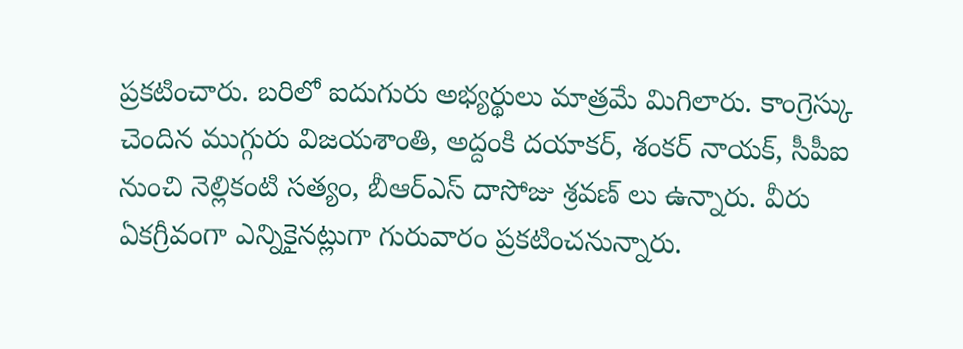ప్రకటించారు. బరిలో ఐదుగురు అభ్యర్థులు మాత్రమే మిగిలారు. కాంగ్రెస్కు చెందిన ముగ్గురు విజయశాంతి, అద్దంకి దయాకర్, శంకర్ నాయక్, సీపీఐ నుంచి నెల్లికంటి సత్యం, బీఆర్ఎస్ దాసోజు శ్రవణ్ లు ఉన్నారు. వీరు ఏకగ్రీవంగా ఎన్నికైనట్లుగా గురువారం ప్రకటించనున్నారు.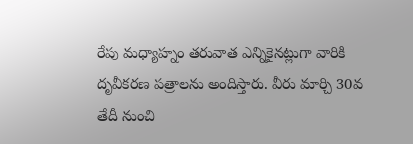రేపు మధ్యాహ్నం తరువాత ఎన్నికైనట్లుగా వారికి దృవీకరణ పత్రాలను అందిస్తారు. వీరు మార్చి 30వ తేదీ నుంచి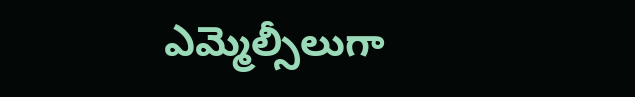ఎమ్మెల్సీలుగా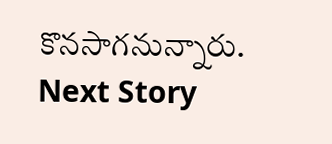కొనసాగనున్నారు.
Next Story